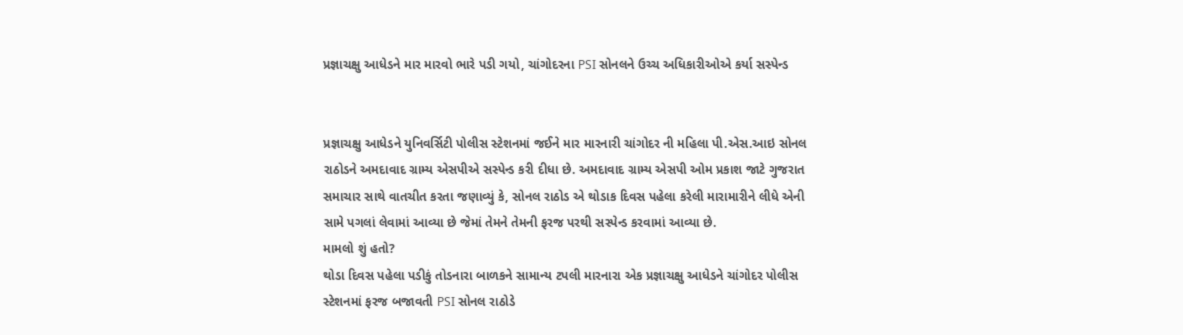પ્રજ્ઞાચક્ષુ આધેડને માર મારવો ભારે પડી ગયો, ચાંગોદરના PSI સોનલને ઉચ્ચ અધિકારીઓએ કર્યા સસ્પેન્ડ


પ્રજ્ઞાચક્ષુ આધેડને યુનિવર્સિટી પોલીસ સ્ટેશનમાં જઈને માર મારનારી ચાંગોદર ની મહિલા પી.એસ.આઇ સોનલ રાઠોડને અમદાવાદ ગ્રામ્ય એસપીએ સસ્પેન્ડ કરી દીધા છે. અમદાવાદ ગ્રામ્ય એસપી ઓમ પ્રકાશ જાટે ગુજરાત સમાચાર સાથે વાતચીત કરતા જણાવ્યું કે, સોનલ રાઠોડ એ થોડાક દિવસ પહેલા કરેલી મારામારીને લીધે એની સામે પગલાં લેવામાં આવ્યા છે જેમાં તેમને તેમની ફરજ પરથી સસ્પેન્ડ કરવામાં આવ્યા છે.
મામલો શું હતો?
થોડા દિવસ પહેલા પડીકું તોડનારા બાળકને સામાન્ય ટપલી મારનારા એક પ્રજ્ઞાચક્ષુ આધેડને ચાંગોદર પોલીસ સ્ટેશનમાં ફરજ બજાવતી PSI સોનલ રાઠોડે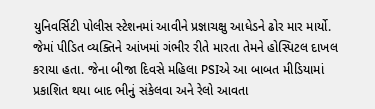યુનિવર્સિટી પોલીસ સ્ટેશનમાં આવીને પ્રજ્ઞાચક્ષુ આધેડને ઢોર માર માર્યો. જેમાં પીડિત વ્યક્તિને આંખમાં ગંભીર રીતે મારતા તેમને હોસ્પિટલ દાખલ કરાયા હતા. જેના બીજા દિવસે મહિલા PSIએ આ બાબત મીડિયામાં પ્રકાશિત થયા બાદ ભીનું સંકેલવા અને રેલો આવતા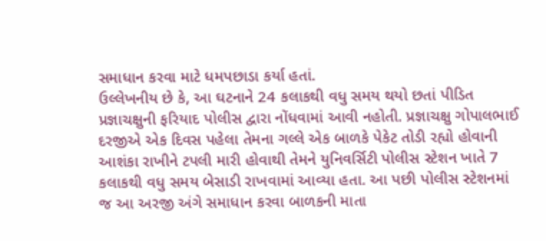સમાધાન કરવા માટે ધમપછાડા કર્યા હતાં.
ઉલ્લેખનીય છે કે, આ ઘટનાને 24 કલાકથી વધુ સમય થયો છતાં પીડિત પ્રજ્ઞાચક્ષુની ફરિયાદ પોલીસ દ્વારા નોંધવામાં આવી નહોતી. પ્રજ્ઞાચક્ષુ ગોપાલભાઈ દરજીએ એક દિવસ પહેલા તેમના ગલ્લે એક બાળકે પેકેટ તોડી રહ્યો હોવાની આશંકા રાખીને ટપલી મારી હોવાથી તેમને યુનિવર્સિટી પોલીસ સ્ટેશન ખાતે 7 કલાકથી વધુ સમય બેસાડી રાખવામાં આવ્યા હતા. આ પછી પોલીસ સ્ટેશનમાં જ આ અરજી અંગે સમાધાન કરવા બાળકની માતા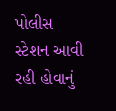પોલીસ સ્ટેશન આવી રહી હોવાનું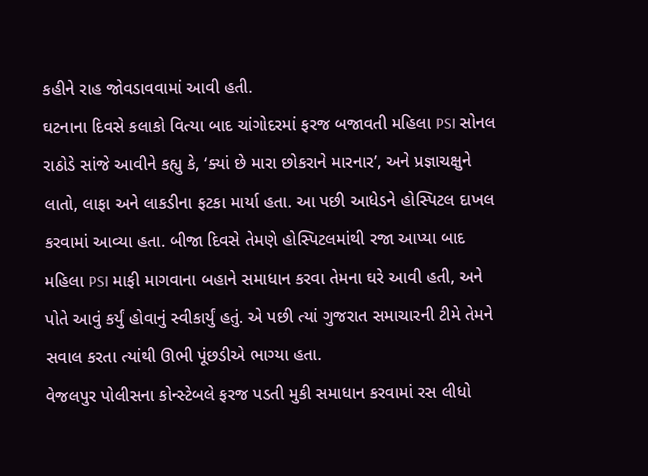કહીને રાહ જોવડાવવામાં આવી હતી.
ઘટનાના દિવસે કલાકો વિત્યા બાદ ચાંગોદરમાં ફરજ બજાવતી મહિલા PSI સોનલ રાઠોડે સાંજે આવીને કહ્યુ કે, ‘ક્યાં છે મારા છોકરાને મારનાર’, અને પ્રજ્ઞાચક્ષુને લાતો, લાફા અને લાકડીના ફટકા માર્યા હતા. આ પછી આધેડને હોસ્પિટલ દાખલ કરવામાં આવ્યા હતા. બીજા દિવસે તેમણે હોસ્પિટલમાંથી રજા આપ્યા બાદ મહિલા PSI માફી માગવાના બહાને સમાધાન કરવા તેમના ઘરે આવી હતી, અને પોતે આવું કર્યું હોવાનું સ્વીકાર્યું હતું. એ પછી ત્યાં ગુજરાત સમાચારની ટીમે તેમને સવાલ કરતા ત્યાંથી ઊભી પૂંછડીએ ભાગ્યા હતા.
વેજલપુર પોલીસના કોન્સ્ટેબલે ફરજ પડતી મુકી સમાધાન કરવામાં રસ લીધો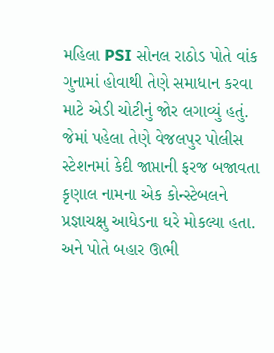મહિલા PSI સોનલ રાઠોડ પોતે વાંક ગુનામાં હોવાથી તેણે સમાધાન કરવા માટે એડી ચોટીનું જોર લગાવ્યું હતું. જેમાં પહેલા તેણે વેજલપુર પોલીસ સ્ટેશનમાં કેદી જાપ્તાની ફરજ બજાવતા કૃણાલ નામના એક કોન્સ્ટેબલને પ્રજ્ઞાચક્ષુ આધેડના ઘરે મોકલ્યા હતા. અને પોતે બહાર ઊભી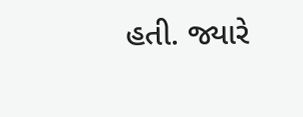હતી. જ્યારે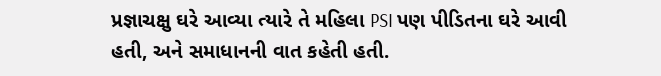પ્રજ્ઞાચક્ષુ ઘરે આવ્યા ત્યારે તે મહિલા PSI પણ પીડિતના ઘરે આવી હતી, અને સમાધાનની વાત કહેતી હતી.